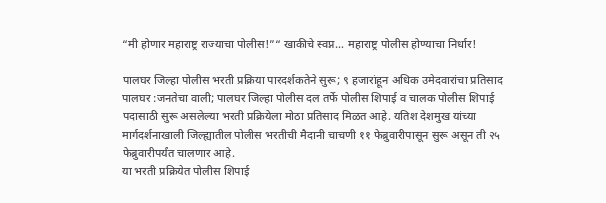“मी होणार महाराष्ट्र राज्याचा पोलीस!”“ खाकीचे स्वप्न… महाराष्ट्र पोलीस होण्याचा निर्धार!

पालघर जिल्हा पोलीस भरती प्रक्रिया पारदर्शकतेने सुरू; ९ हजारांहून अधिक उमेदवारांचा प्रतिसाद
पालघर :जनतेचा वाली; पालघर जिल्हा पोलीस दल तर्फे पोलीस शिपाई व चालक पोलीस शिपाई पदासाठी सुरू असलेल्या भरती प्रक्रियेला मोठा प्रतिसाद मिळत आहे. यतिश देशमुख यांच्या मार्गदर्शनाखाली जिल्ह्यातील पोलीस भरतीची मैदानी चाचणी ११ फेब्रुवारीपासून सुरू असून ती २५ फेब्रुवारीपर्यंत चालणार आहे.
या भरती प्रक्रियेत पोलीस शिपाई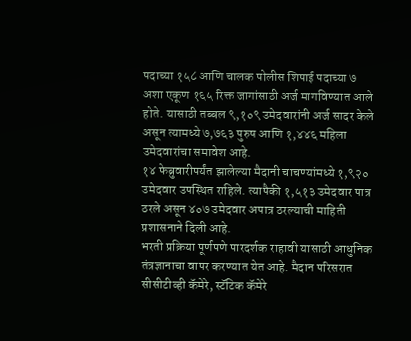पदाच्या १५८ आणि चालक पोलीस शिपाई पदाच्या ७ अशा एकूण १६५ रिक्त जागांसाठी अर्ज मागविण्यात आले होते. यासाठी तब्बल ९,१०९ उमेदवारांनी अर्ज सादर केले असून त्यामध्ये ७,७६३ पुरुष आणि १,४४६ महिला उमेदवारांचा समावेश आहे.
१४ फेब्रुवारीपर्यंत झालेल्या मैदानी चाचण्यांमध्ये १,९२० उमेदवार उपस्थित राहिले. त्यापैकी १,५१३ उमेदवार पात्र ठरले असून ४०७ उमेदवार अपात्र ठरल्याची माहिती प्रशासनाने दिली आहे.
भरती प्रक्रिया पूर्णपणे पारदर्शक राहावी यासाठी आधुनिक तंत्रज्ञानाचा वापर करण्यात येत आहे. मैदान परिसरात सीसीटीव्ही कॅमेरे, स्टॅटिक कॅमेरे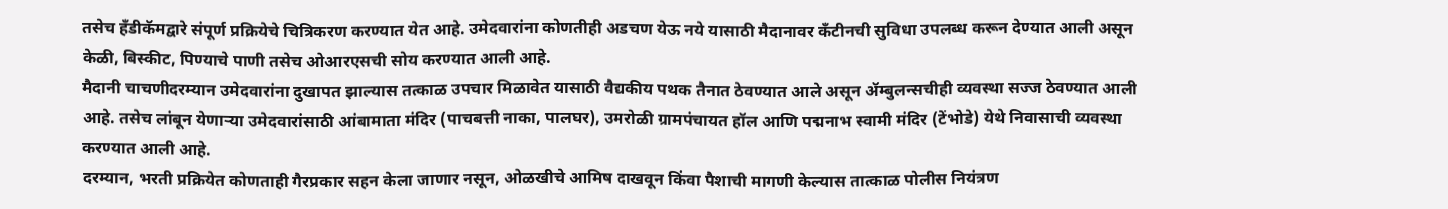तसेच हँडीकॅमद्वारे संपूर्ण प्रक्रियेचे चित्रिकरण करण्यात येत आहे. उमेदवारांना कोणतीही अडचण येऊ नये यासाठी मैदानावर कँटीनची सुविधा उपलब्ध करून देण्यात आली असून केळी, बिस्कीट, पिण्याचे पाणी तसेच ओआरएसची सोय करण्यात आली आहे.
मैदानी चाचणीदरम्यान उमेदवारांना दुखापत झाल्यास तत्काळ उपचार मिळावेत यासाठी वैद्यकीय पथक तैनात ठेवण्यात आले असून ॲम्बुलन्सचीही व्यवस्था सज्ज ठेवण्यात आली आहे. तसेच लांबून येणाऱ्या उमेदवारांसाठी आंबामाता मंदिर (पाचबत्ती नाका, पालघर), उमरोळी ग्रामपंचायत हॉल आणि पद्मनाभ स्वामी मंदिर (टेंभोडे) येथे निवासाची व्यवस्था करण्यात आली आहे.
दरम्यान, भरती प्रक्रियेत कोणताही गैरप्रकार सहन केला जाणार नसून, ओळखीचे आमिष दाखवून किंवा पैशाची मागणी केल्यास तात्काळ पोलीस नियंत्रण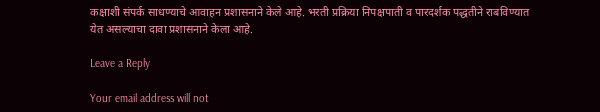कक्षाशी संपर्क साधण्याचे आवाहन प्रशासनाने केले आहे. भरती प्रक्रिया निपक्षपाती व पारदर्शक पद्धतीने राबविण्यात येत असल्याचा दावा प्रशासनाने केला आहे.

Leave a Reply

Your email address will not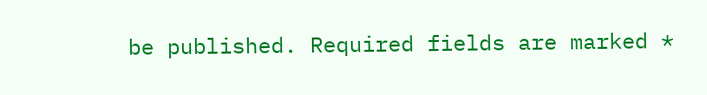be published. Required fields are marked *